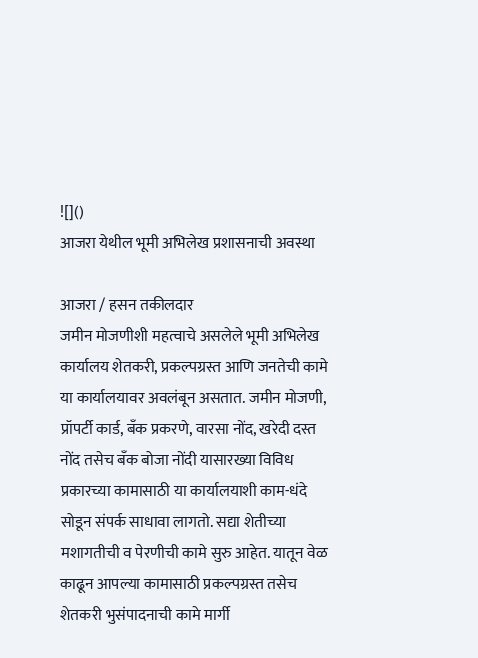![]()
आजरा येथील भूमी अभिलेख प्रशासनाची अवस्था

आजरा / हसन तकीलदार
जमीन मोजणीशी महत्वाचे असलेले भूमी अभिलेख कार्यालय शेतकरी, प्रकल्पग्रस्त आणि जनतेची कामे या कार्यालयावर अवलंबून असतात. जमीन मोजणी, प्रॉपर्टी कार्ड, बँक प्रकरणे, वारसा नोंद, खरेदी दस्त नोंद तसेच बँक बोजा नोंदी यासारख्या विविध प्रकारच्या कामासाठी या कार्यालयाशी काम-धंदे सोडून संपर्क साधावा लागतो. सद्या शेतीच्या मशागतीची व पेरणीची कामे सुरु आहेत. यातून वेळ काढून आपल्या कामासाठी प्रकल्पग्रस्त तसेच शेतकरी भुसंपादनाची कामे मार्गी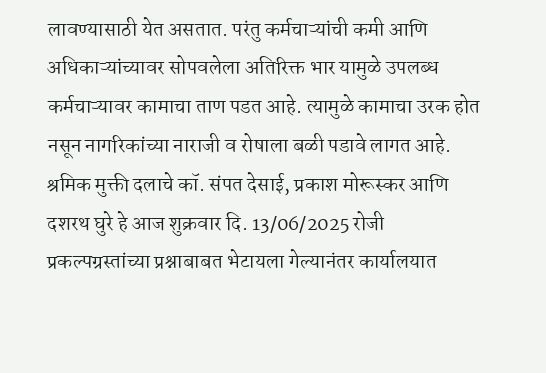लावण्यासाठी येत असतात. परंतु कर्मचाऱ्यांची कमी आणि अधिकाऱ्यांच्यावर सोपवलेला अतिरिक्त भार यामुळे उपलब्ध कर्मचाऱ्यावर कामाचा ताण पडत आहे. त्यामुळे कामाचा उरक होत नसून नागरिकांच्या नाराजी व रोषाला बळी पडावे लागत आहे.
श्रमिक मुक्ती दलाचे कॉ. संपत देसाई, प्रकाश मोरूस्कर आणि दशरथ घुरे हे आज शुक्रवार दि. 13/06/2025 रोजी प्रकल्पग्रस्तांच्या प्रश्नाबाबत भेटायला गेल्यानंतर कार्यालयात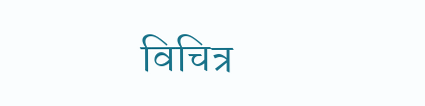विचित्र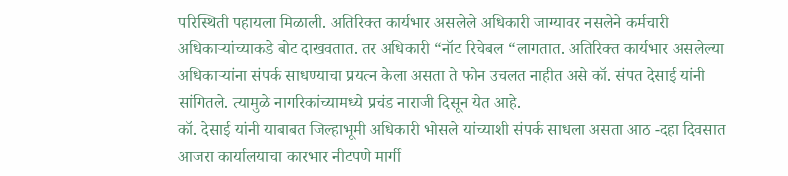परिस्थिती पहायला मिळाली. अतिरिक्त कार्यभार असलेले अधिकारी जाग्यावर नसलेने कर्मचारी अधिकाऱ्यांच्याकडे बोट दाखवतात. तर अधिकारी “नॉट रिचेबल “लागतात. अतिरिक्त कार्यभार असलेल्या अधिकाऱ्यांना संपर्क साधण्याचा प्रयत्न केला असता ते फोन उचलत नाहीत असे कॉ. संपत देसाई यांनी सांगितले. त्यामुळे नागरिकांच्यामध्ये प्रचंड नाराजी दिसून येत आहे.
कॉ. देसाई यांनी याबाबत जिल्हाभूमी अधिकारी भोसले यांच्याशी संपर्क साधला असता आठ -दहा दिवसात आजरा कार्यालयाचा कारभार नीटपणे मार्गी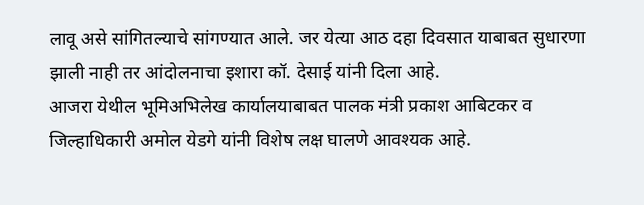लावू असे सांगितल्याचे सांगण्यात आले. जर येत्या आठ दहा दिवसात याबाबत सुधारणा झाली नाही तर आंदोलनाचा इशारा कॉ. देसाई यांनी दिला आहे.
आजरा येथील भूमिअभिलेख कार्यालयाबाबत पालक मंत्री प्रकाश आबिटकर व जिल्हाधिकारी अमोल येडगे यांनी विशेष लक्ष घालणे आवश्यक आहे.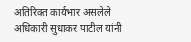अतिरिक्त कार्यभार असलेले अधिकारी सुधाकर पाटील यांनी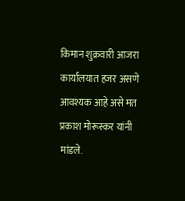किमान शुक्रवारी आजरा कार्यालयात हजर असणे आवश्यक आहे असे मत प्रकाश मोरूस्कर यांनी मांडले.